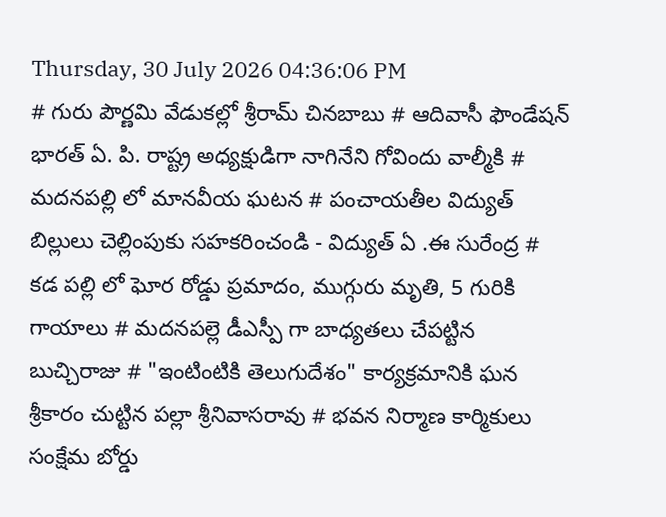Thursday, 30 July 2026 04:36:06 PM
# గురు పౌర్ణమి వేడుకల్లో శ్రీరామ్ చినబాబు # ఆదివాసీ ఫౌండేషన్ భారత్ ఏ. పి. రాష్ట్ర అధ్యక్షుడిగా నాగినేని గోవిందు వాల్మీకి # మదనపల్లి లో మానవీయ ఘటన # పంచాయతీల విద్యుత్ బిల్లులు చెల్లింపుకు సహకరించండి - విద్యుత్ ఏ .ఈ సురేంద్ర # కడ పల్లి లో ఘోర రోడ్డు ప్రమాదం, ముగ్గురు మృతి, 5 గురికి గాయాలు # మదనపల్లె డీఎస్పీ గా బాధ్యతలు చేపట్టిన బుచ్చిరాజు # "ఇంటింటికి తెలుగుదేశం" కార్యక్రమానికి ఘన శ్రీకారం చుట్టిన పల్లా శ్రీనివాసరావు # భవన నిర్మాణ కార్మికులు సంక్షేమ బోర్డు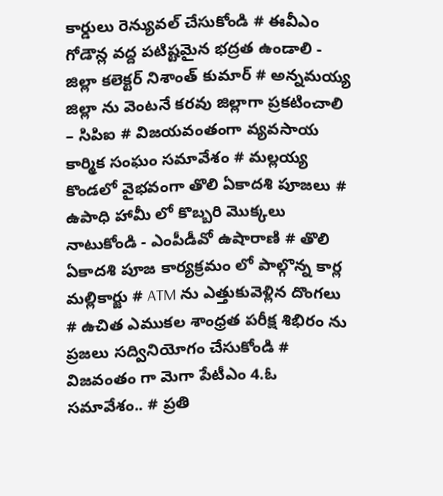కార్డులు రెన్యువల్ చేసుకోండి # ఈవీఎం గోడౌన్ల వద్ద పటిష్టమైన భద్రత ఉండాలి - జిల్లా కలెక్టర్ నిశాంత్ కుమార్ # అన్నమయ్య జిల్లా ను వెంటనే కరవు జిల్లాగా ప్రకటించాలి – సిపిఐ # విజయవంతంగా వ్యవసాయ కార్మిక సంఘం సమావేశం # మల్లయ్య కొండలో వైభవంగా తొలి ఏకాదశి పూజలు # ఉపాధి హామీ లో కొబ్బరి మొక్కలు నాటుకోండి - ఎంపీడీవో ఉషారాణి # తొలి ఏకాదశి పూజ కార్యక్రమం లో పాల్గొన్న కార్ల మల్లికార్జు # ATM ను ఎత్తుకువెళ్లిన దొంగలు # ఉచిత ఎముకల శాంధ్రత పరీక్ష శిభిరం ను ప్రజలు సద్వినియోగం చేసుకోండి # విజవంతం గా మెగా పేటీఎం 4.ఓ సమావేశం.. # ప్రతి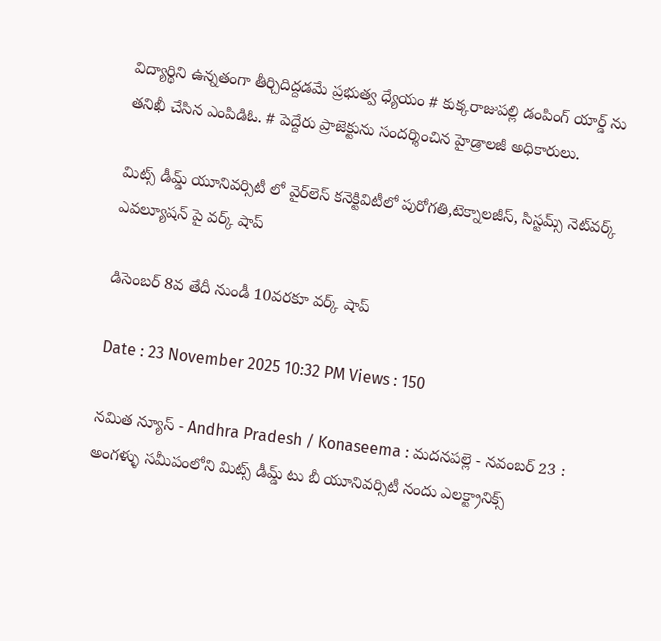విద్యార్థిని ఉన్నతంగా తీర్చిదిద్దడమే ప్రభుత్వ ధ్యేయం # కుక్కరాజుపల్లి డంపింగ్ యార్డ్ ను తనిఖీ చేసిన ఎంపిడిఓ. # పెద్దేరు ప్రాజెక్టును సందర్శించిన హైడ్రాలజీ అధికారులు.

మిట్స్ డీమ్డ్ యూనివర్సిటీ లో వైర్‌లెస్ కనెక్టివిటీలో పురోగతి,టెక్నాలజీస్, సిస్టమ్స్ నెట్‌వర్క్ ఎవల్యూషన్ పై వర్క్ షాప్

డిసెంబర్ 8వ తేదీ నుండీ 10వరకూ వర్క్ షాప్

Date : 23 November 2025 10:32 PM Views : 150

నమిత న్యూస్ - Andhra Pradesh / Konaseema : మదనపల్లె - నవంబర్ 23 : అంగళ్ళు సమీపంలోని మిట్స్ డీమ్డ్ టు బీ యూనివర్సిటీ నందు ఎలక్ట్రానిక్స్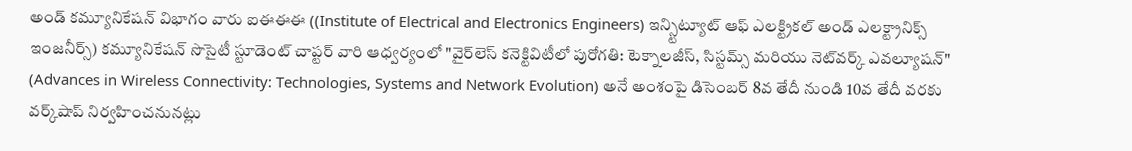అండ్ కమ్యూనికేషన్ విభాగం వారు ఐఈఈఈ ((Institute of Electrical and Electronics Engineers) ఇన్స్టిట్యూట్ ఆఫ్ ఎలక్ట్రికల్ అండ్ ఎలక్ట్రానిక్స్ ఇంజనీర్స్) కమ్యూనికేషన్ సొసైటీ స్టూడెంట్ చాప్టర్ వారి ఆధ్వర్యంలో "వైర్‌లెస్ కనెక్టివిటీలో పురోగతి: టెక్నాలజీస్, సిస్టమ్స్ మరియు నెట్‌వర్క్ ఎవల్యూషన్" (Advances in Wireless Connectivity: Technologies, Systems and Network Evolution) అనే అంశంపై డిసెంబర్ 8వ తేదీ నుండి 10వ తేదీ వరకు వర్క్‌షాప్ నిర్వహించనునట్లు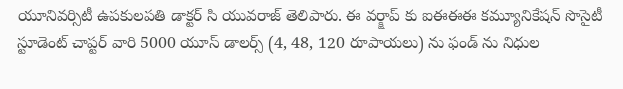యూనివర్సిటీ ఉపకులపతి డాక్టర్ సి యువరాజ్ తెలిపారు. ఈ వర్క్షాప్ కు ఐఈఈఈ కమ్యూనికేషన్ సొసైటీ స్టూడెంట్ చాప్టర్ వారి 5000 యూస్ డాలర్స్ (4, 48, 120 రూపాయలు) ను ఫండ్ ను నిధుల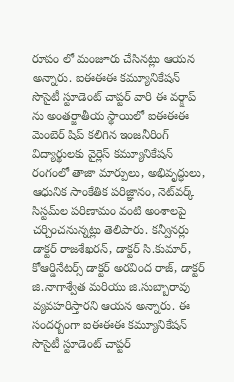రూపం లో మంజూరు చేసినట్లు ఆయన అన్నారు. ఐఈఈఈ కమ్యూనికేషన్ సొసైటీ స్టూడెంట్ చాప్టర్ వారి ఈ వర్క్షాప్ ను అంతర్జాతీయ స్థాయిలో ఐఈఈఈ మెంబెర్ షిప్ కలిగిన ఇంజనీరింగ్ విద్యార్థులకు వైర్లెస్ కమ్యూనికేషన్ రంగంలో తాజా మార్పులు, అభివృద్ధులు, ఆధునిక సాంకేతిక పరిజ్ఞానం, నెట్‌వర్క్ సిస్టమ్‌ల పరిణామం వంటి అంశాలపై చర్చించనున్నట్లు తెలిపారు. కన్వీనర్లు డాక్టర్ రాజశేఖరన్, డాక్టర్ సి.కుమార్, కోఆర్డినేటర్స్ డాక్టర్ అరవింద రాజ్, డాక్టర్ జి.నాగాశ్వేత మరియు జి.సుబ్బారావు వ్యవహరిస్తారని ఆయన అన్నారు. ఈ సందర్బంగా ఐఈఈఈ కమ్యూనికేషన్ సొసైటీ స్టూడెంట్ చాప్టర్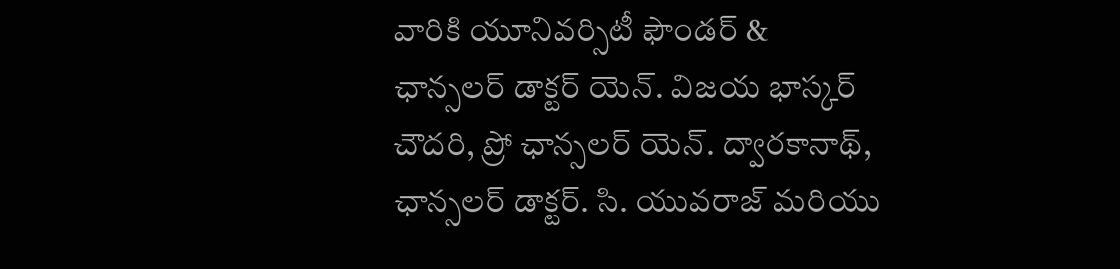వారికి యూనివర్సిటీ ఫౌండర్ & ఛాన్సలర్ డాక్టర్ యెన్. విజయ భాస్కర్ చౌదరి, ప్రో ఛాన్సలర్ యెన్. ద్వారకానాథ్, ఛాన్సలర్ డాక్టర్. సి. యువరాజ్ మరియు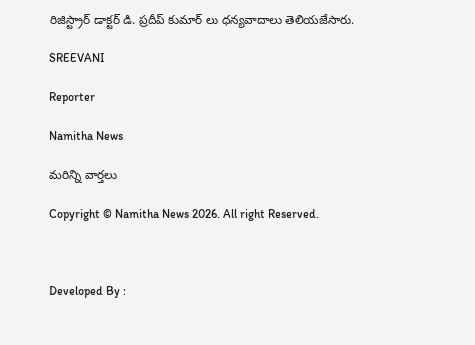రిజిస్ట్రార్ డాక్టర్ డి. ప్రదీప్ కుమార్ లు ధన్యవాదాలు తెలియజేసారు.

SREEVANI

Reporter

Namitha News

మరిన్ని వార్తలు

Copyright © Namitha News 2026. All right Reserved.



Developed By :